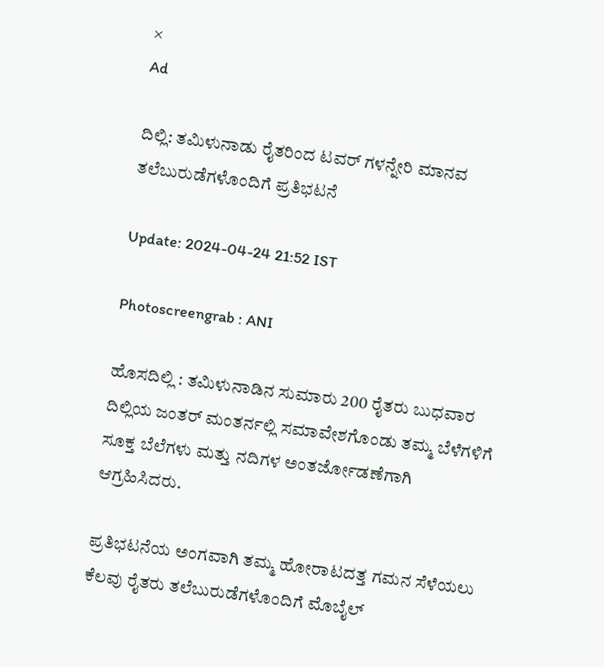×
Ad

ದಿಲ್ಲಿ: ತಮಿಳುನಾಡು ರೈತರಿಂದ ಟವರ್ ಗಳನ್ನೇರಿ ಮಾನವ ತಲೆಬುರುಡೆಗಳೊಂದಿಗೆ ಪ್ರತಿಭಟನೆ

Update: 2024-04-24 21:52 IST

Photoscreengrab : ANI

ಹೊಸದಿಲ್ಲಿ : ತಮಿಳುನಾಡಿನ ಸುಮಾರು 200 ರೈತರು ಬುಧವಾರ ದಿಲ್ಲಿಯ ಜಂತರ್ ಮಂತರ್ನಲ್ಲಿ ಸಮಾವೇಶಗೊಂಡು ತಮ್ಮ ಬೆಳೆಗಳಿಗೆ ಸೂಕ್ತ ಬೆಲೆಗಳು ಮತ್ತು ನದಿಗಳ ಅಂತರ್ಜೋಡಣೆಗಾಗಿ ಆಗ್ರಹಿಸಿದರು.

ಪ್ರತಿಭಟನೆಯ ಅಂಗವಾಗಿ ತಮ್ಮ ಹೋರಾಟದತ್ತ ಗಮನ ಸೆಳೆಯಲು ಕೆಲವು ರೈತರು ತಲೆಬುರುಡೆಗಳೊಂದಿಗೆ ಮೊಬೈಲ್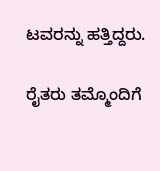ಟವರನ್ನು ಹತ್ತಿದ್ದರು.

ರೈತರು ತಮ್ಮೊಂದಿಗೆ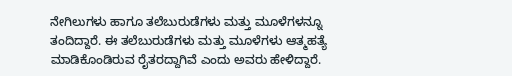ನೇಗಿಲುಗಳು ಹಾಗೂ ತಲೆಬುರುಡೆಗಳು ಮತ್ತು ಮೂಳೆಗಳನ್ನೂ ತಂದಿದ್ದಾರೆ. ಈ ತಲೆಬುರುಡೆಗಳು ಮತ್ತು ಮೂಳೆಗಳು ಆತ್ಮಹತ್ಯೆ ಮಾಡಿಕೊಂಡಿರುವ ರೈತರದ್ದಾಗಿವೆ ಎಂದು ಅವರು ಹೇಳಿದ್ದಾರೆ.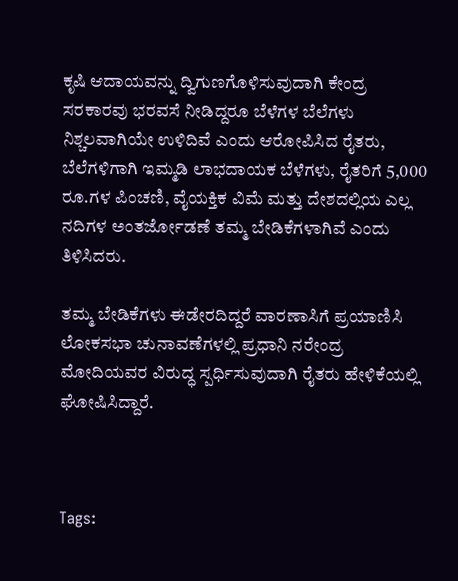ಕೃಷಿ ಆದಾಯವನ್ನು ದ್ವಿಗುಣಗೊಳಿಸುವುದಾಗಿ ಕೇಂದ್ರ ಸರಕಾರವು ಭರವಸೆ ನೀಡಿದ್ದರೂ ಬೆಳೆಗಳ ಬೆಲೆಗಳು ನಿಶ್ಚಲವಾಗಿಯೇ ಉಳಿದಿವೆ ಎಂದು ಆರೋಪಿಸಿದ ರೈತರು, ಬೆಲೆಗಳಿಗಾಗಿ ಇಮ್ಮಡಿ ಲಾಭದಾಯಕ ಬೆಳೆಗಳು, ರೈತರಿಗೆ 5,000 ರೂ.ಗಳ ಪಿಂಚಣಿ, ವೈಯಕ್ತಿಕ ವಿಮೆ ಮತ್ತು ದೇಶದಲ್ಲಿಯ ಎಲ್ಲ ನದಿಗಳ ಅಂತರ್ಜೋಡಣೆ ತಮ್ಮ ಬೇಡಿಕೆಗಳಾಗಿವೆ ಎಂದು ತಿಳಿಸಿದರು.

ತಮ್ಮ ಬೇಡಿಕೆಗಳು ಈಡೇರದಿದ್ದರೆ ವಾರಣಾಸಿಗೆ ಪ್ರಯಾಣಿಸಿ ಲೋಕಸಭಾ ಚುನಾವಣೆಗಳಲ್ಲಿ ಪ್ರಧಾನಿ ನರೇಂದ್ರ ಮೋದಿಯವರ ವಿರುದ್ಧ ಸ್ಪರ್ಧಿಸುವುದಾಗಿ ರೈತರು ಹೇಳಿಕೆಯಲ್ಲಿ ಘೋಷಿಸಿದ್ದಾರೆ.



Tags: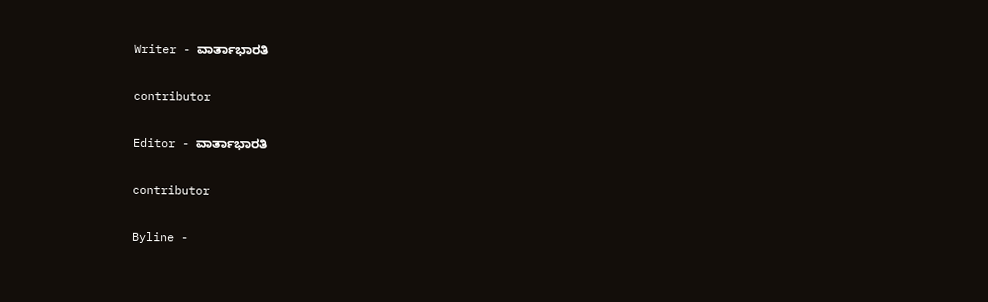Writer - ವಾರ್ತಾಭಾರತಿ

contributor

Editor - ವಾರ್ತಾಭಾರತಿ

contributor

Byline -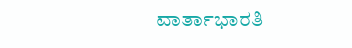ವಾರ್ತಾಭಾರತಿ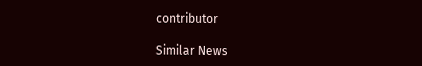contributor

Similar News